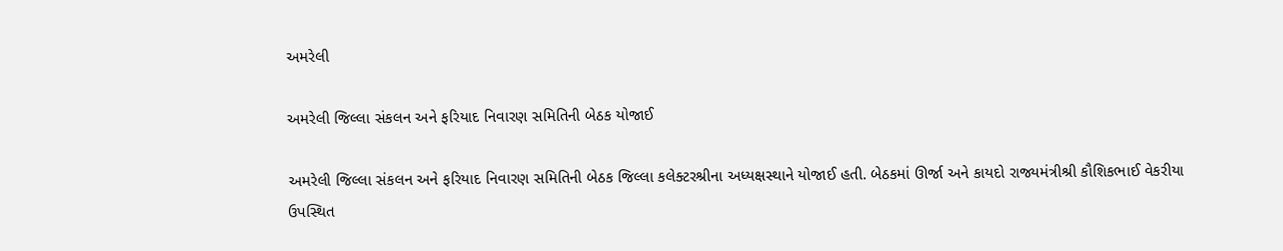અમરેલી

અમરેલી જિલ્લા સંકલન અને ફરિયાદ નિવારણ સમિતિની બેઠક યોજાઈ

અમરેલી જિલ્લા સંકલન અને ફરિયાદ નિવારણ સમિતિની બેઠક જિલ્લા કલેક્ટરશ્રીના અધ્યક્ષસ્થાને યોજાઈ હતી. બેઠકમાં ઊર્જા અને કાયદો રાજ્યમંત્રીશ્રી કૌશિકભાઈ વેકરીયા ઉપસ્થિત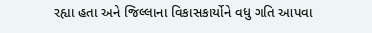રહ્યા હતા અને જિલ્લાના વિકાસકાર્યોને વધુ ગતિ આપવા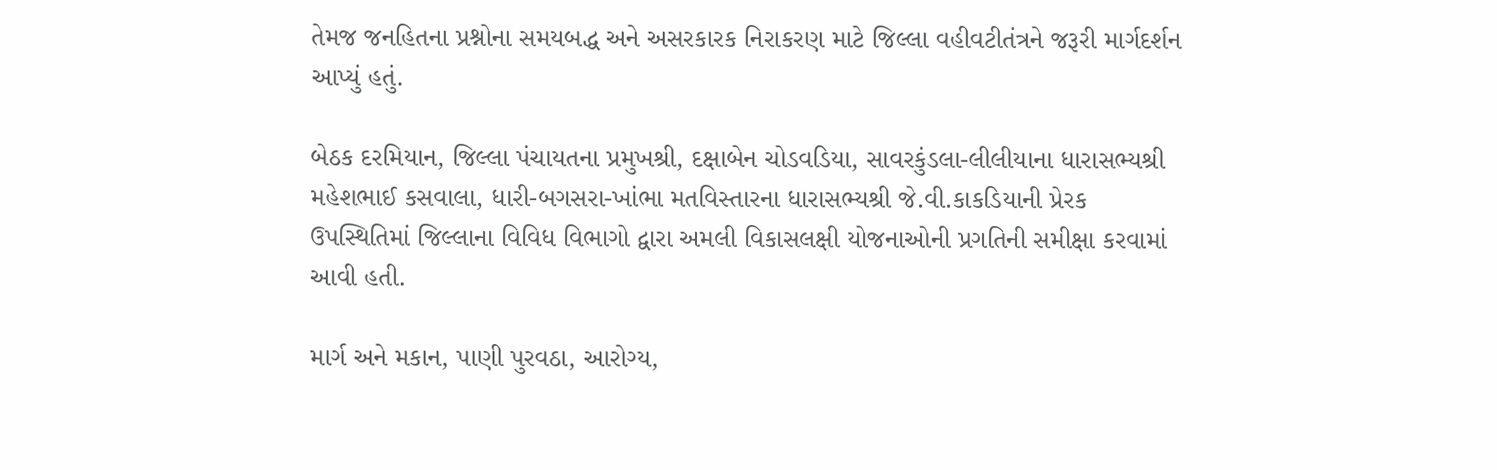તેમજ જનહિતના પ્રશ્નોના સમયબદ્ધ અને અસરકારક નિરાકરણ માટે જિલ્લા વહીવટીતંત્રને જરૂરી માર્ગદર્શન આપ્યું હતું.

બેઠક દરમિયાન, જિલ્લા પંચાયતના પ્રમુખશ્રી, દક્ષાબેન ચોડવડિયા, સાવરકુંડલા-લીલીયાના ધારાસભ્યશ્રી મહેશભાઈ કસવાલા, ધારી-બગસરા-ખાંભા મતવિસ્તારના ધારાસભ્યશ્રી જે.વી.કાકડિયાની પ્રેરક ઉપસ્થિતિમાં જિલ્લાના વિવિધ વિભાગો દ્વારા અમલી વિકાસલક્ષી યોજનાઓની પ્રગતિની સમીક્ષા કરવામાં આવી હતી.

માર્ગ અને મકાન, પાણી પુરવઠા, આરોગ્ય,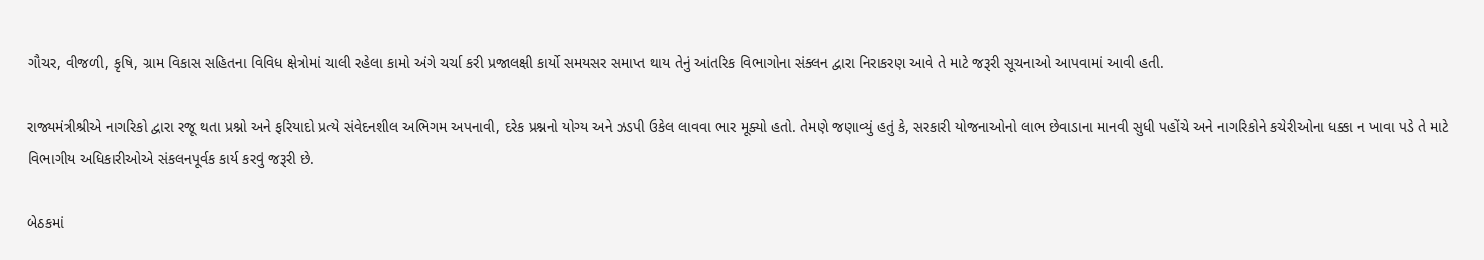ગૌચર, વીજળી, કૃષિ, ગ્રામ વિકાસ સહિતના વિવિધ ક્ષેત્રોમાં ચાલી રહેલા કામો અંગે ચર્ચા કરી પ્રજાલક્ષી કાર્યો સમયસર સમાપ્ત થાય તેનું આંતરિક વિભાગોના સંક્લન દ્વારા નિરાકરણ આવે તે માટે જરૂરી સૂચનાઓ આપવામાં આવી હતી.

રાજ્યમંત્રીશ્રીએ નાગરિકો દ્વારા રજૂ થતા પ્રશ્નો અને ફરિયાદો પ્રત્યે સંવેદનશીલ અભિગમ અપનાવી, દરેક પ્રશ્નનો યોગ્ય અને ઝડપી ઉકેલ લાવવા ભાર મૂક્યો હતો. તેમણે જણાવ્યું હતું કે, સરકારી યોજનાઓનો લાભ છેવાડાના માનવી સુધી પહોંચે અને નાગરિકોને કચેરીઓના ધક્કા ન ખાવા પડે તે માટે વિભાગીય અધિકારીઓએ સંકલનપૂર્વક કાર્ય કરવું જરૂરી છે.

બેઠકમાં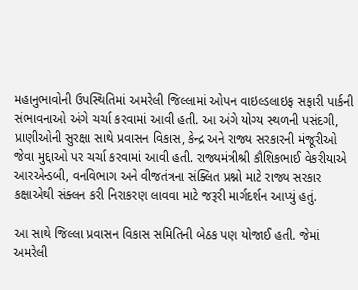મહાનુભાવોની ઉપસ્થિતિમાં અમરેલી જિલ્લામાં ઓપન વાઇલ્ડલાઇફ સફારી પાર્કની સંભાવનાઓ અંગે ચર્ચા કરવામાં આવી હતી. આ અંગે યોગ્ય સ્થળની પસંદગી, પ્રાણીઓની સુરક્ષા સાથે પ્રવાસન વિકાસ, કેન્દ્ર અને રાજ્ય સરકારની મંજૂરીઓ જેવા મુદ્દાઓ પર ચર્ચા કરવામાં આવી હતી. રાજ્યમંત્રીશ્રી કૌશિકભાઈ વેકરીયાએ આરએન્ડબી, વનવિભાગ અને વીજતંત્રના સંક્લિત પ્રશ્નો માટે રાજ્ય સરકાર કક્ષાએથી સંક્લન કરી નિરાકરણ લાવવા માટે જરૂરી માર્ગદર્શન આપ્યું હતું.

આ સાથે જિલ્લા પ્રવાસન વિકાસ સમિતિની બેઠક પણ યોજાઈ હતી. જેમાં અમરેલી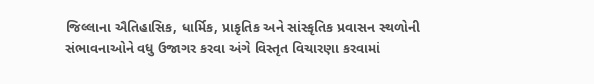જિલ્લાના ઐતિહાસિક, ધાર્મિક, પ્રાકૃતિક અને સાંસ્કૃતિક પ્રવાસન સ્થળોની સંભાવનાઓને વધુ ઉજાગર કરવા અંગે વિસ્તૃત વિચારણા કરવામાં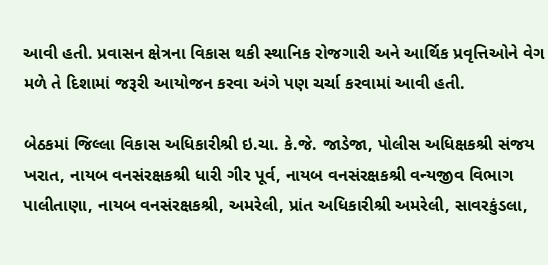આવી હતી. પ્રવાસન ક્ષેત્રના વિકાસ થકી સ્થાનિક રોજગારી અને આર્થિક પ્રવૃત્તિઓને વેગ મળે તે દિશામાં જરૂરી આયોજન કરવા અંગે પણ ચર્ચા કરવામાં આવી હતી.

બેઠકમાં જિલ્લા વિકાસ અધિકારીશ્રી ઇ.ચા. કે.જે. જાડેજા, પોલીસ અધિક્ષકશ્રી સંજય ખરાત, નાયબ વનસંરક્ષકશ્રી ધારી ગીર પૂર્વ, નાયબ વનસંરક્ષકશ્રી વન્યજીવ વિભાગ પાલીતાણા, નાયબ વનસંરક્ષકશ્રી, અમરેલી, પ્રાંત અધિકારીશ્રી અમરેલી, સાવરકુંડલા,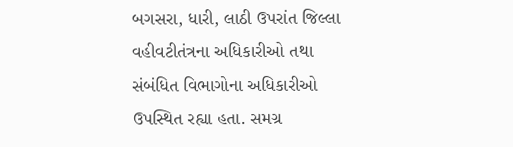બગસરા, ધારી, લાઠી ઉપરાંત જિલ્લા વહીવટીતંત્રના અધિકારીઓ તથા સંબંધિત વિભાગોના અધિકારીઓ ઉપસ્થિત રહ્યા હતા. સમગ્ર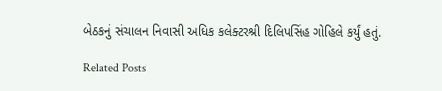બેઠકનું સંચાલન નિવાસી અધિક કલેક્ટરશ્રી દિલિપસિંહ ગોહિલે કર્યું હતું.

Related Posts